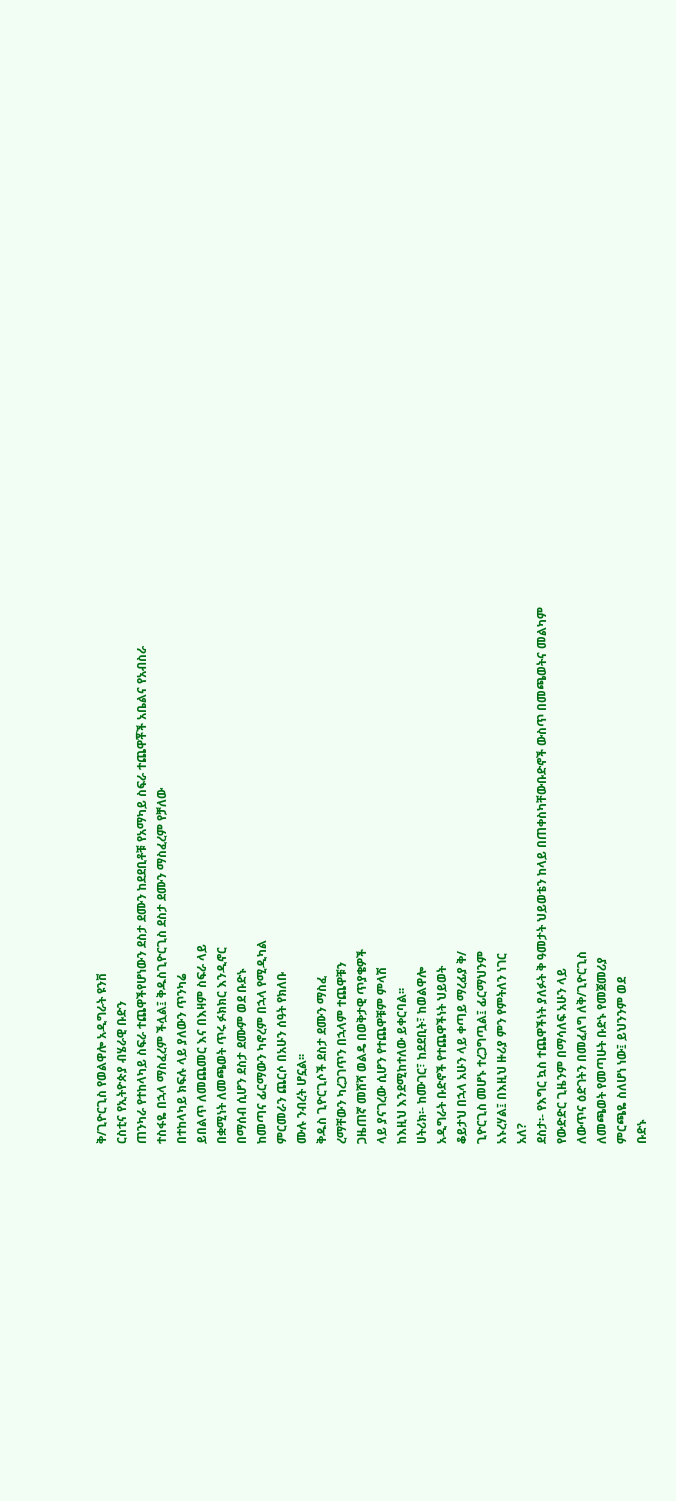ቅ/ጊዮርጊስ የወልዋሎ አዲግራት ዩንቨ
ርስቲና የኢትዮጵያ ብሄራዊ ቡድን
ጠንካራ የተከላካይ ስፍራ ተጨዋችየሆነውን ደስታ ደሙን ከደደቢቶቹ የአማካይ ስፍራ ተጨዋቾች አቤልና የአብስራ
ተስፋዬ በኋላ ማስፈረም ችሏል፤ ቅዱስጊዮርጊስ ደስታ ደሙን ማስፈረም የቻለው
በተከላካይ ክፍሉ ላይ ያለውን ጥንካሬ
ይበልጥ ለመጨመር እና በእዛም ስፍራ ላይ
በቋሚነት ለመጫወት ጥሩ ፉክክር እንዲኖር
በማሰብ ሲሆን ደስታ ደሙም ወደ ቡድኑ
ከመጣና ፊርማውን ካኖረም በኋላ የሚዲካል
ምርመራን ጨርሶ በአሁን ሰዓት የክለቡ
ሙሉ ንብረት ሆኗል፡፡
ቅዱስ ጊዮርጊሶች ደስታ ደሙን ማስፈ
ረማቸውን ካረጋገጥን በኋላም ተጨዋቹን
ጋዜጠኛ መሸሻ ወልዴ በወቅታዊ ጥያቄዎች
ላይ ያናገረው ሲሆን የተጨዋቹም ምላሽ
ከእዚህ እንደሚከተለው ይቀርባል፡፡
ሀትሪክ፡- ከሙገር፣ ከደደቢት፣ ከወልዋሎ
አዲግራት ቡድኖች የተጨዋችነት ህይወት
ቆይታህ በኋላ አሁን ላይ ቀጣይ ማረፊያ ቅ/
ጊዮርጊስ መሆኑ ተረጋግጧል፤ ፊርማህንም
አኑረሃል፤ በእዚህ ዙሪያ ምን የምትለን ነገር
አለ?
ደስታ፡- የእግር ኳስ ተጨዋችነት ያለፉት ቅ ዓመታት ህይወቴን ከላይ በጠቀስካቸውቡድኖች ውስጥ በመጫወትና መልካም
የውድድር ጊዜንም በማሳለፍ አሁን ላይ
ለውጥና ዕድገትን በመፈለግ ለቅ/ጊዮርጊስ
ለመጫወት የመጣሁት ቡድኑ የመጀመሪያ
ምርጫዬ ስለሆነ ነው፤ ይህንንም ወደ
ቡድኑ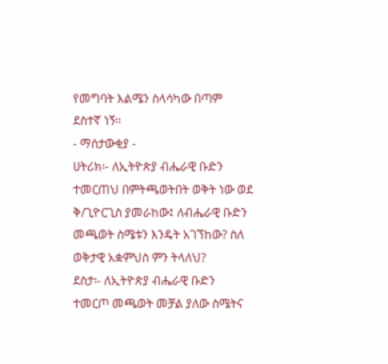የመግባት እልሜን ስላሳካው በጣም
ደስተኛ ነኝ፡፡
- ማሰታውቂያ -
ሀትሪክ፡- ለኢትዮጵያ ብሔራዊ ቡድን
ተመርጠህ በምትጫወትበት ወቅት ነው ወደ
ቅ/ጊዮርጊስ ያመራከው፤ ለብሔራዊ ቡድን
መጫወት ስሜቱን እንዴት አገኘከው? ስለ
ወቅታዊ አቋምህስ ምን ትላለህ?
ደስታ፡- ለኢትዮጵያ ብሔራዊ ቡድን
ተመርጦ መጫወት መቻል ያለው ስሜትና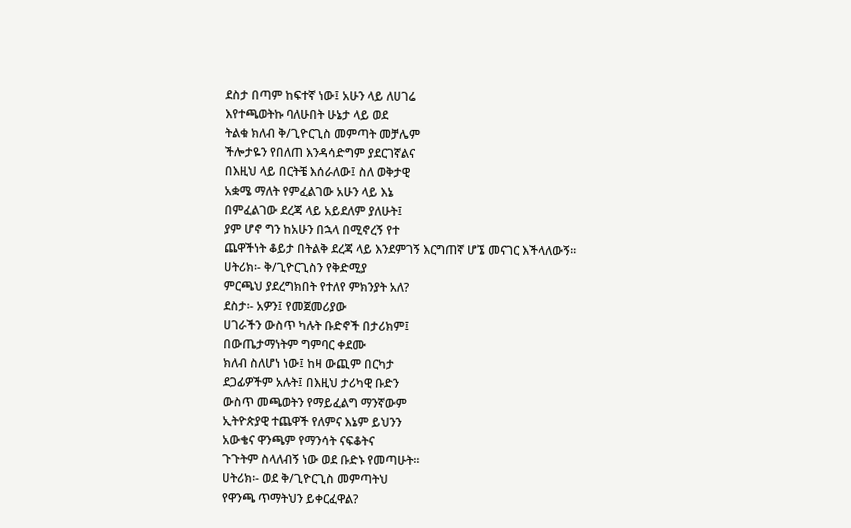ደስታ በጣም ከፍተኛ ነው፤ አሁን ላይ ለሀገሬ
እየተጫወትኩ ባለሁበት ሁኔታ ላይ ወደ
ትልቁ ክለብ ቅ/ጊዮርጊስ መምጣት መቻሌም
ችሎታዬን የበለጠ እንዳሳድግም ያደርገኛልና
በእዚህ ላይ በርትቼ እሰራለው፤ ስለ ወቅታዊ
አቋሜ ማለት የምፈልገው አሁን ላይ እኔ
በምፈልገው ደረጃ ላይ አይደለም ያለሁት፤
ያም ሆኖ ግን ከአሁን በኋላ በሚኖረኝ የተ
ጨዋችነት ቆይታ በትልቅ ደረጃ ላይ እንደምገኝ እርግጠኛ ሆኜ መናገር እችላለውኝ፡፡
ሀትሪክ፡- ቅ/ጊዮርጊስን የቅድሚያ
ምርጫህ ያደረግክበት የተለየ ምክንያት አለ?
ደስታ፡- አዎን፤ የመጀመሪያው
ሀገራችን ውስጥ ካሉት ቡድኖች በታሪክም፤
በውጤታማነትም ግምባር ቀደሙ
ክለብ ስለሆነ ነው፤ ከዛ ውጪም በርካታ
ደጋፊዎችም አሉት፤ በእዚህ ታሪካዊ ቡድን
ውስጥ መጫወትን የማይፈልግ ማንኛውም
ኢትዮጵያዊ ተጨዋች የለምና እኔም ይህንን
አውቄና ዋንጫም የማንሳት ናፍቆትና
ጉጉትም ስላለብኝ ነው ወደ ቡድኑ የመጣሁት።
ሀትሪክ፡- ወደ ቅ/ጊዮርጊስ መምጣትህ
የዋንጫ ጥማትህን ይቀርፈዋል?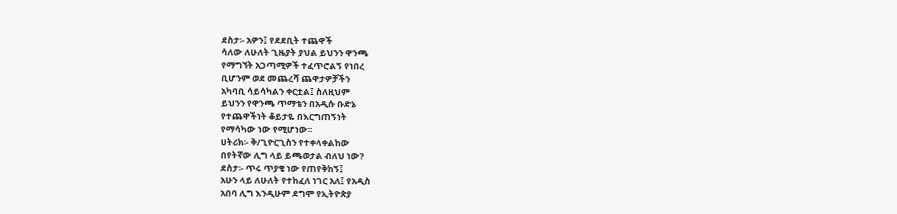ደስታ፡- አዎን፤ የደደቢት ተጨዋች
ሳለው ለሁለት ጊዜያት ያህል ይህንን ዋንጫ
የማግኘት አጋጣሚዎች ተፈጥሮልኝ የነበረ
ቢሆንም ወደ መጨረሻ ጨዋታዎቻችን
አካባቢ ሳይሳካልን ቀርቷል፤ ስለዚህም
ይህንን የዋንጫ ጥማቴን በአዲሱ ቡድኔ
የተጨዋችነት ቆይታዬ በእርግጠኝነት
የማሳካው ነው የሚሆነው፡፡
ሀትሪክ፡- ቅ/ጊዮርጊስን የተቀላቀልከው
በየትኛው ሊግ ላይ ይጫወታል ብለህ ነው?
ደስታ፡- ጥሩ ጥያቄ ነው የጠየቅከኝ፤
አሁን ላይ ለሁለት የተከፈለ ነገር አለ፤ የአዲስ
አበባ ሊግ እንዲሁም ደግሞ የኢትዮጵያ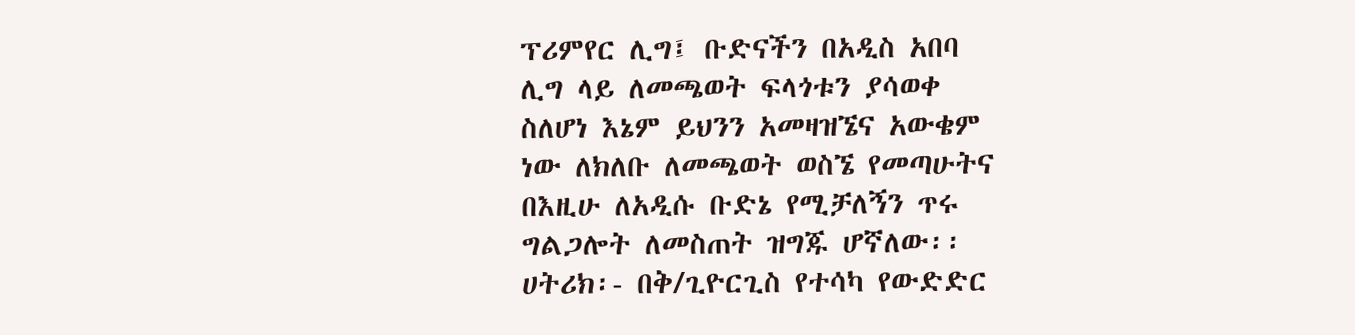ፕሪምየር ሊግ፤ ቡድናችን በአዲስ አበባ
ሊግ ላይ ለመጫወት ፍላጎቱን ያሳወቀ
ስለሆነ እኔም ይህንን አመዛዝኜና አውቄም
ነው ለክለቡ ለመጫወት ወስኜ የመጣሁትና
በእዚሁ ለአዲሱ ቡድኔ የሚቻለኝን ጥሩ
ግልጋሎት ለመስጠት ዝግጁ ሆኛለው፡፡
ሀትሪክ፡- በቅ/ጊዮርጊስ የተሳካ የውድድር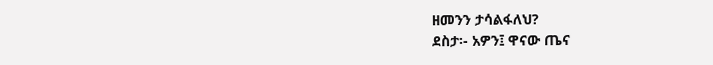ዘመንን ታሳልፋለህ?
ደስታ፡- አዎን፤ ዋናው ጤና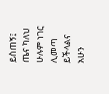ይስጠኝ፤
ጤና ካለህ ሁሉም ነገር ሊመጣ ይችላልና
አሁን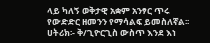ላይ ካለኝ ወቅታዊ አቋም አንፃር ጥሩ
የውድድር ዘመንን የማሳልፍ ይመስለኛል፡፡
ሀትሪክ፡- ቅ/ጊዮርጊስ ውስጥ እንደ እነ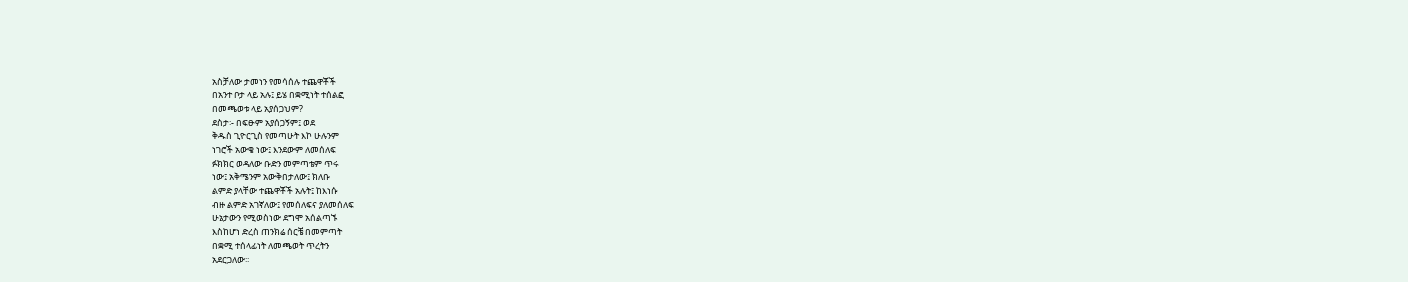አስቻለው ታመነን የመሳሰሉ ተጨዋቾች
በአንተ ቦታ ላይ አሉ፤ ይሄ በቋሚነት ተሰልፎ
በመጫወቱ ላይ አያሰጋህም?
ደስታ፡- በፍፁም አያሰጋኝም፤ ወደ
ቅዱስ ጊዮርጊስ የመጣሁት እኮ ሁሉንም
ነገሮች አውቄ ነው፤ እንደውም ለመሰለፍ
ፉክክር ወዳለው ቡድን መምጣቴም ጥሩ
ነው፤ አቅሜንም አውቅበታለው፤ ክለቡ
ልምድ ያላቸው ተጨዋቾች አሉት፤ ከእነሱ
ብዙ ልምድ አገኛለው፤ የመሰለፍና ያለመሰለፍ
ሁኔታውን የሚወስነው ደግሞ አሰልጣኙ
እስከሆነ ድረስ ጠንክሬ ሰርቼ በመምጣት
በቋሚ ተሰላፊነት ለመጫወት ጥረትን
አደርጋለው፡፡